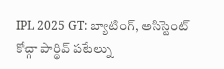IPL 2025 GT: బ్యాటింగ్, అసిస్టెంట్ కోచ్గా పార్థివ్ పటేల్ను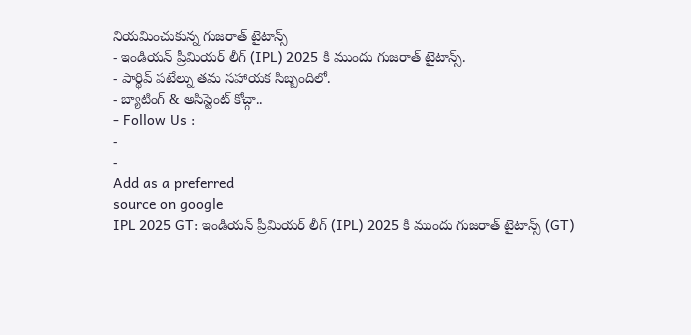నియమించుకున్న గుజరాత్ టైటాన్స్
- ఇండియన్ ప్రీమియర్ లీగ్ (IPL) 2025 కి ముందు గుజరాత్ టైటాన్స్.
- పార్థివ్ పటేల్ను తమ సహాయక సిబ్బందిలో.
- బ్యాటింగ్ & అసిస్టెంట్ కోచ్గా..
- Follow Us :
-
-
Add as a preferred
source on google
IPL 2025 GT: ఇండియన్ ప్రీమియర్ లీగ్ (IPL) 2025 కి ముందు గుజరాత్ టైటాన్స్ (GT)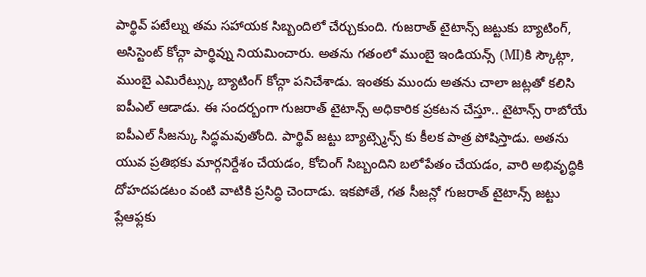పార్థివ్ పటేల్ను తమ సహాయక సిబ్బందిలో చేర్చుకుంది. గుజరాత్ టైటాన్స్ జట్టుకు బ్యాటింగ్, అసిస్టెంట్ కోచ్గా పార్థివ్ను నియమించారు. అతను గతంలో ముంబై ఇండియన్స్ (MI)కి స్కౌట్గా, ముంబై ఎమిరేట్స్కు బ్యాటింగ్ కోచ్గా పనిచేశాడు. ఇంతకు ముందు అతను చాలా జట్లతో కలిసి ఐపీఎల్ ఆడాడు. ఈ సందర్బంగా గుజరాత్ టైటాన్స్ అధికారిక ప్రకటన చేస్తూ.. టైటాన్స్ రాబోయే ఐపీఎల్ సీజన్కు సిద్ధమవుతోంది. పార్థివ్ జట్టు బ్యాట్స్మెన్స్ కు కీలక పాత్ర పోషిస్తాడు. అతను యువ ప్రతిభకు మార్గనిర్దేశం చేయడం, కోచింగ్ సిబ్బందిని బలోపేతం చేయడం, వారి అభివృద్ధికి దోహదపడటం వంటి వాటికి ప్రసిద్ధి చెందాడు. ఇకపోతే, గత సీజన్లో గుజరాత్ టైటాన్స్ జట్టు ప్లేఆఫ్లకు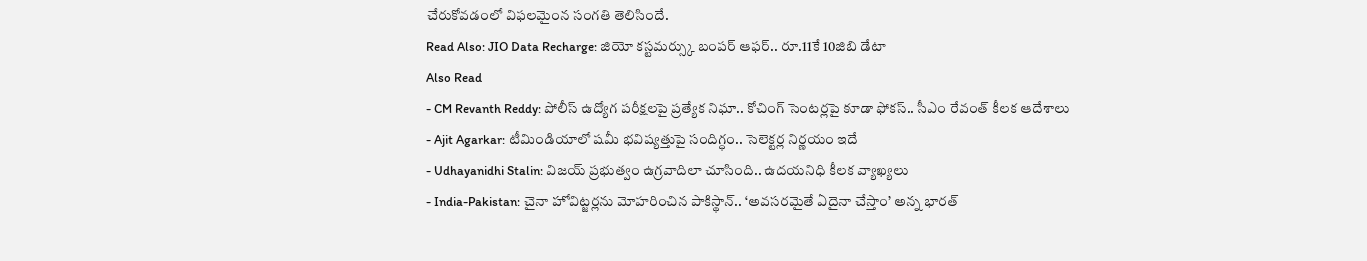చేరుకోవడంలో విఫలమైంన సంగతి తెలిసిందే.
Read Also: JIO Data Recharge: జియో కస్టమర్స్కు బంపర్ ఆఫర్.. రూ.11కే 10జిబి డేటా
Also Read
- CM Revanth Reddy: పోలీస్ ఉద్యోగ పరీక్షలపై ప్రత్యేక నిఘా.. కోచింగ్ సెంటర్లపై కూడా ఫోకస్.. సీఎం రేవంత్ కీలక ఆదేశాలు
- Ajit Agarkar: టీమిండియాలో షమీ భవిష్యత్తుపై సందిగ్ధం.. సెలెక్టర్ల నిర్ణయం ఇదే
- Udhayanidhi Stalin: విజయ్ ప్రభుత్వం ఉగ్రవాదిలా చూసింది.. ఉదయనిధి కీలక వ్యాఖ్యలు
- India-Pakistan: చైనా హోవిట్జర్లను మోహరించిన పాకిస్థాన్.. ‘అవసరమైతే ఏదైనా చేస్తాం’ అన్న భారత్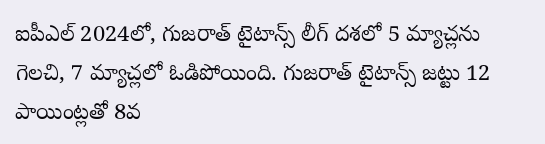ఐపీఎల్ 2024లో, గుజరాత్ టైటాన్స్ లీగ్ దశలో 5 మ్యాచ్లను గెలచి, 7 మ్యాచ్లలో ఓడిపోయింది. గుజరాత్ టైటాన్స్ జట్టు 12 పాయింట్లతో 8వ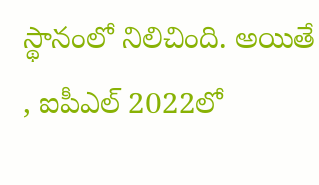స్థానంలో నిలిచింది. అయితే , ఐపీఎల్ 2022లో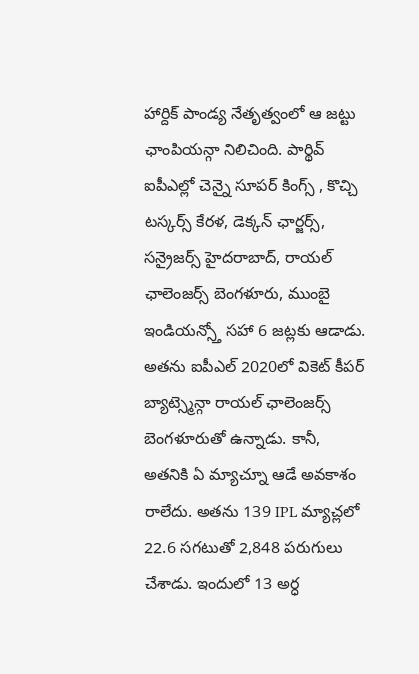హార్దిక్ పాండ్య నేతృత్వంలో ఆ జట్టు ఛాంపియన్గా నిలిచింది. పార్థివ్ ఐపీఎల్లో చెన్నై సూపర్ కింగ్స్ , కొచ్చి టస్కర్స్ కేరళ, డెక్కన్ ఛార్జర్స్, సన్రైజర్స్ హైదరాబాద్, రాయల్ ఛాలెంజర్స్ బెంగళూరు, ముంబై ఇండియన్స్తో సహా 6 జట్లకు ఆడాడు. అతను ఐపీఎల్ 2020లో వికెట్ కీపర్ బ్యాట్స్మెన్గా రాయల్ ఛాలెంజర్స్ బెంగళూరుతో ఉన్నాడు. కానీ, అతనికి ఏ మ్యాచ్నూ ఆడే అవకాశం రాలేదు. అతను 139 IPL మ్యాచ్లలో 22.6 సగటుతో 2,848 పరుగులు చేశాడు. ఇందులో 13 అర్ధ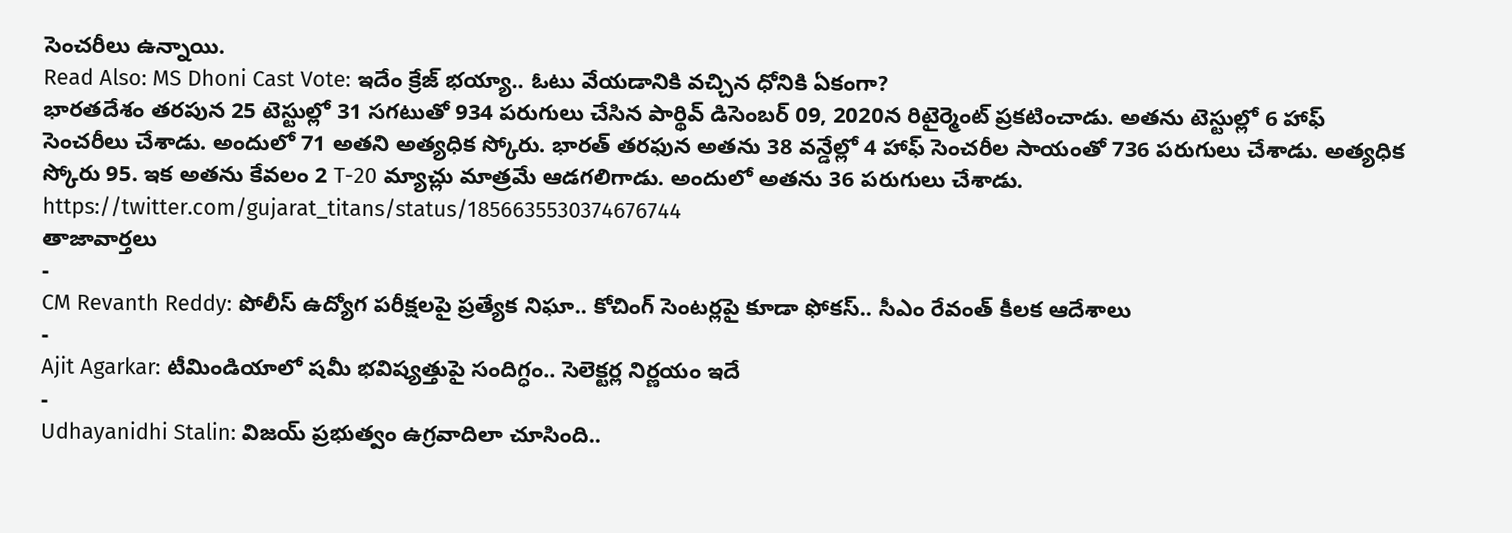సెంచరీలు ఉన్నాయి.
Read Also: MS Dhoni Cast Vote: ఇదేం క్రేజ్ భయ్యా.. ఓటు వేయడానికి వచ్చిన ధోనికి ఏకంగా?
భారతదేశం తరపున 25 టెస్టుల్లో 31 సగటుతో 934 పరుగులు చేసిన పార్థివ్ డిసెంబర్ 09, 2020న రిటైర్మెంట్ ప్రకటించాడు. అతను టెస్టుల్లో 6 హాఫ్ సెంచరీలు చేశాడు. అందులో 71 అతని అత్యధిక స్కోరు. భారత్ తరఫున అతను 38 వన్డేల్లో 4 హాఫ్ సెంచరీల సాయంతో 736 పరుగులు చేశాడు. అత్యధిక స్కోరు 95. ఇక అతను కేవలం 2 T-20 మ్యాచ్లు మాత్రమే ఆడగలిగాడు. అందులో అతను 36 పరుగులు చేశాడు.
https://twitter.com/gujarat_titans/status/1856635530374676744
తాజావార్తలు
-
CM Revanth Reddy: పోలీస్ ఉద్యోగ పరీక్షలపై ప్రత్యేక నిఘా.. కోచింగ్ సెంటర్లపై కూడా ఫోకస్.. సీఎం రేవంత్ కీలక ఆదేశాలు
-
Ajit Agarkar: టీమిండియాలో షమీ భవిష్యత్తుపై సందిగ్ధం.. సెలెక్టర్ల నిర్ణయం ఇదే
-
Udhayanidhi Stalin: విజయ్ ప్రభుత్వం ఉగ్రవాదిలా చూసింది..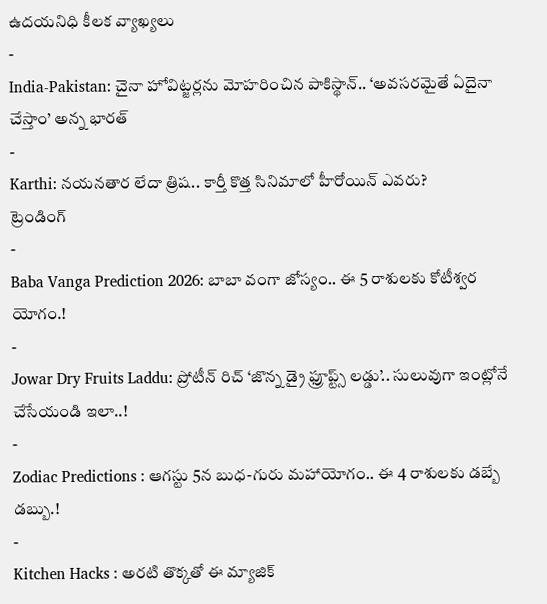ఉదయనిధి కీలక వ్యాఖ్యలు
-
India-Pakistan: చైనా హోవిట్జర్లను మోహరించిన పాకిస్థాన్.. ‘అవసరమైతే ఏదైనా చేస్తాం’ అన్న భారత్
-
Karthi: నయనతార లేదా త్రిష.. కార్తీ కొత్త సినిమాలో హీరోయిన్ ఎవరు?
ట్రెండింగ్
-
Baba Vanga Prediction 2026: బాబా వంగా జోస్యం.. ఈ 5 రాశులకు కోటీశ్వర యోగం.!
-
Jowar Dry Fruits Laddu: ప్రోటీన్ రిచ్ ‘జొన్న డ్రై ఫ్రూప్ట్స్ లడ్డు’.. సులువుగా ఇంట్లోనే చేసేయండి ఇలా..!
-
Zodiac Predictions : ఆగస్టు 5న బుధ-గురు మహాయోగం.. ఈ 4 రాశులకు డబ్బే డబ్బు.!
-
Kitchen Hacks : అరటి తొక్కతో ఈ మ్యాజిక్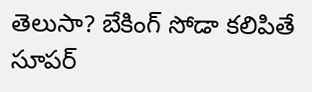తెలుసా? బేకింగ్ సోడా కలిపితే సూపర్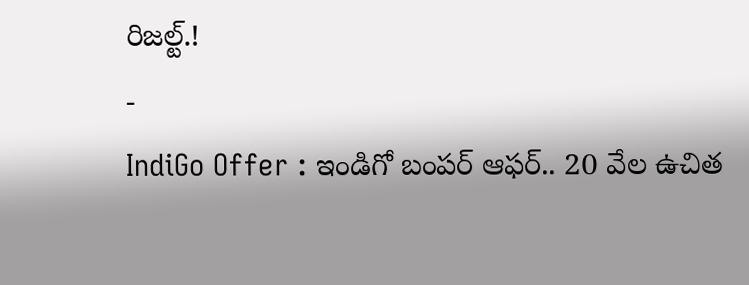రిజల్ట్.!
-
IndiGo Offer : ఇండిగో బంపర్ ఆఫర్.. 20 వేల ఉచిత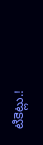టికెట్లు.!